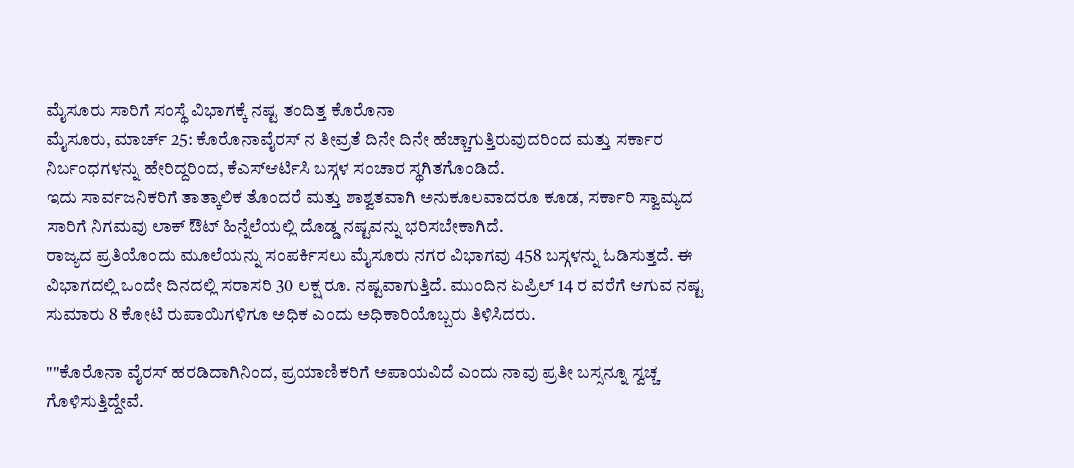ಮೈಸೂರು ಸಾರಿಗೆ ಸಂಸ್ಥೆ ವಿಭಾಗಕ್ಕೆ ನಷ್ಟ ತಂದಿತ್ತ ಕೊರೊನಾ
ಮೈಸೂರು, ಮಾರ್ಚ್ 25: ಕೊರೊನಾವೈರಸ್ ನ ತೀವ್ರತೆ ದಿನೇ ದಿನೇ ಹೆಚ್ಚಾಗುತ್ತಿರುವುದರಿಂದ ಮತ್ತು ಸರ್ಕಾರ ನಿರ್ಬಂಧಗಳನ್ನು ಹೇರಿದ್ದರಿಂದ, ಕೆಎಸ್ಆರ್ಟಿಸಿ ಬಸ್ಗಳ ಸಂಚಾರ ಸ್ಥಗಿತಗೊಂಡಿದೆ.
ಇದು ಸಾರ್ವಜನಿಕರಿಗೆ ತಾತ್ಕಾಲಿಕ ತೊಂದರೆ ಮತ್ತು ಶಾಶ್ವತವಾಗಿ ಅನುಕೂಲವಾದರೂ ಕೂಡ, ಸರ್ಕಾರಿ ಸ್ವಾಮ್ಯದ ಸಾರಿಗೆ ನಿಗಮವು ಲಾಕ್ ಔಟ್ ಹಿನ್ನೆಲೆಯಲ್ಲಿ ದೊಡ್ಡ ನಷ್ಟವನ್ನು ಭರಿಸಬೇಕಾಗಿದೆ.
ರಾಜ್ಯದ ಪ್ರತಿಯೊಂದು ಮೂಲೆಯನ್ನು ಸಂಪರ್ಕಿಸಲು ಮೈಸೂರು ನಗರ ವಿಭಾಗವು 458 ಬಸ್ಗಳನ್ನು ಓಡಿಸುತ್ತದೆ. ಈ ವಿಭಾಗದಲ್ಲಿ ಒಂದೇ ದಿನದಲ್ಲಿ ಸರಾಸರಿ 30 ಲಕ್ಷ ರೂ. ನಷ್ಟವಾಗುತ್ತಿದೆ. ಮುಂದಿನ ಏಪ್ರಿಲ್ 14 ರ ವರೆಗೆ ಆಗುವ ನಷ್ಟ ಸುಮಾರು 8 ಕೋಟಿ ರುಪಾಯಿಗಳಿಗೂ ಅಧಿಕ ಎಂದು ಅಧಿಕಾರಿಯೊಬ್ಬರು ತಿಳಿಸಿದರು.

""ಕೊರೊನಾ ವೈರಸ್ ಹರಡಿದಾಗಿನಿಂದ, ಪ್ರಯಾಣಿಕರಿಗೆ ಅಪಾಯವಿದೆ ಎಂದು ನಾವು ಪ್ರತೀ ಬಸ್ಸನ್ನೂ ಸ್ವಚ್ಚ ಗೊಳಿಸುತ್ತಿದ್ದೇವೆ.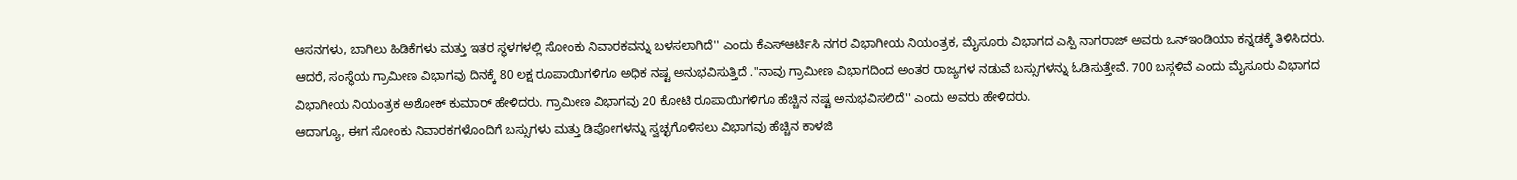ಆಸನಗಳು, ಬಾಗಿಲು ಹಿಡಿಕೆಗಳು ಮತ್ತು ಇತರ ಸ್ಥಳಗಳಲ್ಲಿ ಸೋಂಕು ನಿವಾರಕವನ್ನು ಬಳಸಲಾಗಿದೆ'' ಎಂದು ಕೆಎಸ್ಆರ್ಟಿಸಿ ನಗರ ವಿಭಾಗೀಯ ನಿಯಂತ್ರಕ, ಮೈಸೂರು ವಿಭಾಗದ ಎಸ್ಪಿ ನಾಗರಾಜ್ ಅವರು ಒನ್ಇಂಡಿಯಾ ಕನ್ನಡಕ್ಕೆ ತಿಳಿಸಿದರು.
ಆದರೆ, ಸಂಸ್ಥೆಯ ಗ್ರಾಮೀಣ ವಿಭಾಗವು ದಿನಕ್ಕೆ 80 ಲಕ್ಷ ರೂಪಾಯಿಗಳಿಗೂ ಅಧಿಕ ನಷ್ಟ ಅನುಭವಿಸುತ್ತಿದೆ ."ನಾವು ಗ್ರಾಮೀಣ ವಿಭಾಗದಿಂದ ಅಂತರ ರಾಜ್ಯಗಳ ನಡುವೆ ಬಸ್ಸುಗಳನ್ನು ಓಡಿಸುತ್ತೇವೆ. 700 ಬಸ್ಗಳಿವೆ ಎಂದು ಮೈಸೂರು ವಿಭಾಗದ ವಿಭಾಗೀಯ ನಿಯಂತ್ರಕ ಅಶೋಕ್ ಕುಮಾರ್ ಹೇಳಿದರು. ಗ್ರಾಮೀಣ ವಿಭಾಗವು 20 ಕೋಟಿ ರೂಪಾಯಿಗಳಿಗೂ ಹೆಚ್ಚಿನ ನಷ್ಟ ಅನುಭವಿಸಲಿದೆ'' ಎಂದು ಅವರು ಹೇಳಿದರು.
ಆದಾಗ್ಯೂ, ಈಗ ಸೋಂಕು ನಿವಾರಕಗಳೊಂದಿಗೆ ಬಸ್ಸುಗಳು ಮತ್ತು ಡಿಪೋಗಳನ್ನು ಸ್ವಚ್ಛಗೊಳಿಸಲು ವಿಭಾಗವು ಹೆಚ್ಚಿನ ಕಾಳಜಿ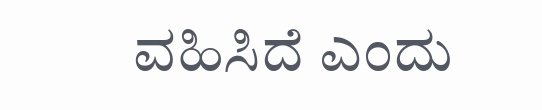ವಹಿಸಿದೆ ಎಂದು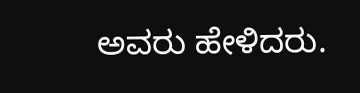ಅವರು ಹೇಳಿದರು.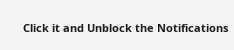Click it and Unblock the Notifications